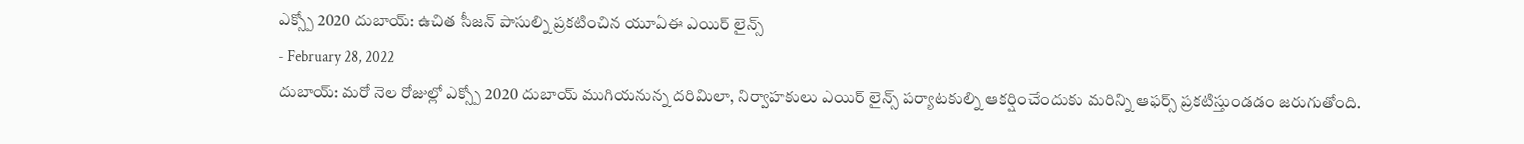ఎక్స్పో 2020 దుబాయ్: ఉచిత సీజన్ పాసుల్ని ప్రకటించిన యూఏఈ ఎయిర్ లైన్స్
- February 28, 2022
దుబాయ్: మరో నెల రోజుల్లో ఎక్స్పో 2020 దుబాయ్ ముగియనున్న దరిమిలా, నిర్వాహకులు ఎయిర్ లైన్స్ పర్యాటకుల్ని ఆకర్షించేందుకు మరిన్ని ఆఫర్స్ ప్రకటిస్తుండడం జరుగుతోంది.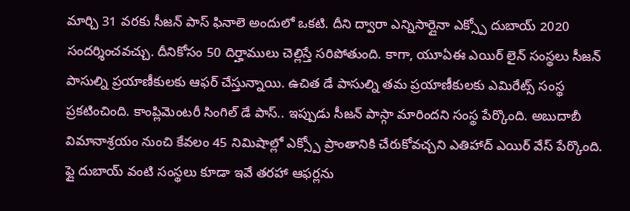మార్చి 31 వరకు సీజన్ పాస్ ఫినాలె అందులో ఒకటి. దీని ద్వారా ఎన్నిసార్లైనా ఎక్స్పో దుబాయ్ 2020 సందర్శించవచ్చు. దీనికోసం 50 దిర్హాములు చెల్లిస్తే సరిపోతుంది. కాగా, యూఏఈ ఎయిర్ లైన్ సంస్థలు సీజన్ పాసుల్ని ప్రయాణీకులకు ఆఫర్ చేస్తున్నాయి. ఉచిత డే పాసుల్ని తమ ప్రయాణీకులకు ఎమిరేట్స్ సంస్థ ప్రకటించింది. కాంప్లిమెంటరీ సింగిల్ డే పాస్.. ఇప్పుడు సీజన్ పాస్గా మారిందని సంస్థ పేర్కొంది. అబుదాబీ విమానాశ్రయం నుంచి కేవలం 45 నిమిషాల్లో ఎక్స్పో ప్రాంతానికి చేరుకోవచ్చని ఎతిహాద్ ఎయిర్ వేస్ పేర్కొంది. ఫ్లై దుబాయ్ వంటి సంస్థలు కూడా ఇవే తరహా ఆఫర్లను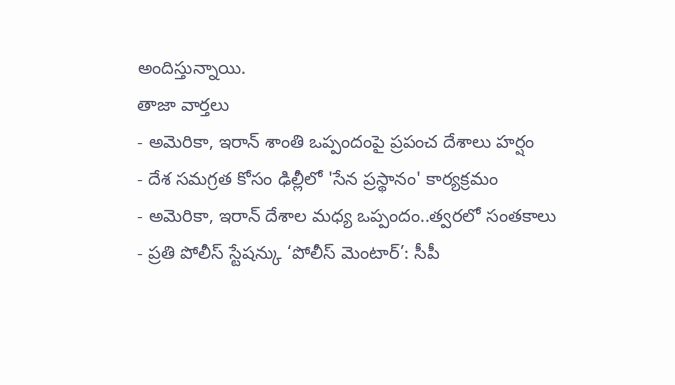అందిస్తున్నాయి.
తాజా వార్తలు
- అమెరికా, ఇరాన్ శాంతి ఒప్పందంపై ప్రపంచ దేశాలు హర్షం
- దేశ సమగ్రత కోసం ఢిల్లీలో 'సేన ప్రస్థానం' కార్యక్రమం
- అమెరికా, ఇరాన్ దేశాల మధ్య ఒప్పందం..త్వరలో సంతకాలు
- ప్రతి పోలీస్ స్టేషన్కు ‘పోలీస్ మెంటార్’: సీపీ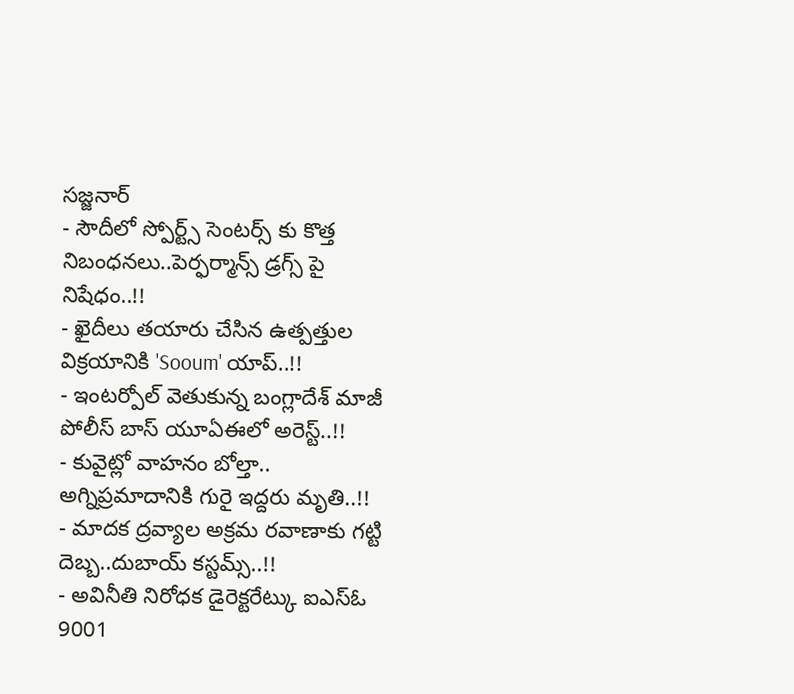సజ్జనార్
- సౌదీలో స్పోర్ట్స్ సెంటర్స్ కు కొత్త నిబంధనలు..పెర్ఫర్మాన్స్ డ్రగ్స్ పై నిషేధం..!!
- ఖైదీలు తయారు చేసిన ఉత్పత్తుల విక్రయానికి 'Sooum' యాప్..!!
- ఇంటర్పోల్ వెతుకున్న బంగ్లాదేశ్ మాజీ పోలీస్ బాస్ యూఏఈలో అరెస్ట్..!!
- కువైట్లో వాహనం బోల్తా.. అగ్నిప్రమాదానికి గురై ఇద్దరు మృతి..!!
- మాదక ద్రవ్యాల అక్రమ రవాణాకు గట్టి దెబ్బ..దుబాయ్ కస్టమ్స్..!!
- అవినీతి నిరోధక డైరెక్టరేట్కు ఐఎస్ఓ 9001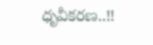ధృవీకరణ..!!